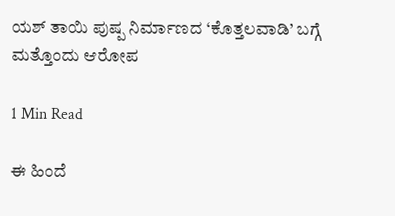ಯಶ್ ತಾಯಿ ಪುಷ್ಪ ನಿರ್ಮಾಣದ ‘ಕೊತ್ತಲವಾಡಿ’ ಬಗ್ಗೆ ಮತ್ತೊಂದು ಆರೋಪ

1 Min Read

ಈ ಹಿಂದೆ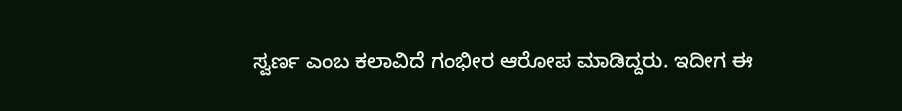ಸ್ವರ್ಣ ಎಂಬ ಕಲಾವಿದೆ ಗಂಭೀರ ಆರೋಪ ಮಾಡಿದ್ದರು. ಇದೀಗ ಈ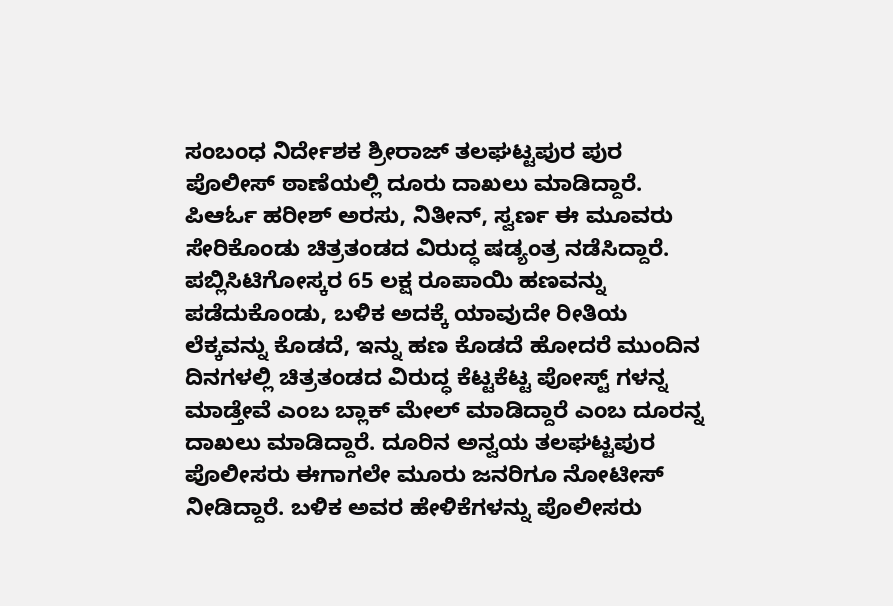ಸಂಬಂಧ ನಿರ್ದೇಶಕ ಶ್ರೀರಾಜ್ ತಲಘಟ್ಟಪುರ ಪುರ ಪೊಲೀಸ್ ಠಾಣೆಯಲ್ಲಿ ದೂರು ದಾಖಲು ಮಾಡಿದ್ದಾರೆ. ಪಿಆರ್ಓ ಹರೀಶ್ ಅರಸು, ನಿತೀನ್, ಸ್ವರ್ಣ ಈ ಮೂವರು ಸೇರಿಕೊಂಡು ಚಿತ್ರತಂಡದ ವಿರುದ್ಧ ಷಡ್ಯಂತ್ರ ನಡೆಸಿದ್ದಾರೆ. ಪಬ್ಲಿಸಿಟಿಗೋಸ್ಕರ 65 ಲಕ್ಷ ರೂಪಾಯಿ ಹಣವನ್ನು ಪಡೆದುಕೊಂಡು, ಬಳಿಕ ಅದಕ್ಕೆ ಯಾವುದೇ ರೀತಿಯ ಲೆಕ್ಕವನ್ನು ಕೊಡದೆ, ಇನ್ನು ಹಣ ಕೊಡದೆ ಹೋದರೆ ಮುಂದಿನ ದಿನಗಳಲ್ಲಿ ಚಿತ್ರತಂಡದ ವಿರುದ್ಧ ಕೆಟ್ಟಕೆಟ್ಟ ಪೋಸ್ಟ್ ಗಳನ್ನ ಮಾಡ್ತೇವೆ ಎಂಬ ಬ್ಲಾಕ್ ಮೇಲ್ ಮಾಡಿದ್ದಾರೆ ಎಂಬ ದೂರನ್ನ ದಾಖಲು ಮಾಡಿದ್ದಾರೆ. ದೂರಿನ ಅನ್ವಯ ತಲಘಟ್ಟಪುರ ಪೊಲೀಸರು ಈಗಾಗಲೇ ಮೂರು ಜನರಿಗೂ ನೋಟೀಸ್ ನೀಡಿದ್ದಾರೆ. ಬಳಿಕ ಅವರ ಹೇಳಿಕೆಗಳನ್ನು ಪೊಲೀಸರು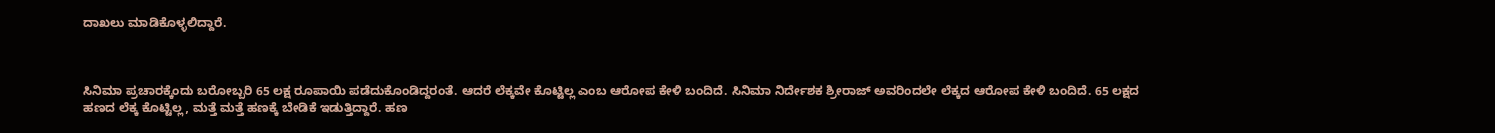ದಾಖಲು ಮಾಡಿಕೊಳ್ಳಲಿದ್ದಾರೆ.



ಸಿನಿಮಾ ಪ್ರಚಾರಕ್ಕೆಂದು ಬರೋಬ್ಬರಿ 65 ಲಕ್ಷ ರೂಪಾಯಿ ಪಡೆದುಕೊಂಡಿದ್ದರಂತೆ. ಆದರೆ ಲೆಕ್ಕವೇ ಕೊಟ್ಟಿಲ್ಲ ಎಂಬ ಆರೋಪ ಕೇಳಿ ಬಂದಿದೆ. ಸಿನಿಮಾ ನಿರ್ದೇಶಕ ಶ್ರೀರಾಜ್ ಅವರಿಂದಲೇ ಲೆಕ್ಕದ ಆರೋಪ ಕೇಳಿ ಬಂದಿದೆ. 65 ಲಕ್ಷದ ಹಣದ ಲೆಕ್ಕ ಕೊಟ್ಟಿಲ್ಲ, ಮತ್ತೆ ಮತ್ತೆ ಹಣಕ್ಕೆ ಬೇಡಿಕೆ ಇಡುತ್ತಿದ್ದಾರೆ. ಹಣ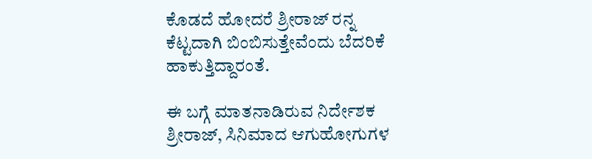ಕೊಡದೆ ಹೋದರೆ ಶ್ರೀರಾಜ್ ರನ್ನ ಕೆಟ್ಟದಾಗಿ ಬಿಂಬಿಸುತ್ತೇವೆಂದು ಬೆದರಿಕೆ ಹಾಕುತ್ತಿದ್ದಾರಂತೆ.

ಈ ಬಗ್ಗೆ ಮಾತನಾಡಿರುವ ನಿರ್ದೇಶಕ ಶ್ರೀರಾಜ್, ಸಿನಿಮಾದ ಆಗುಹೋಗುಗಳ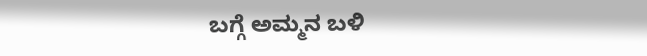ಬಗ್ಗೆ ಅಮ್ಮನ ಬಳಿ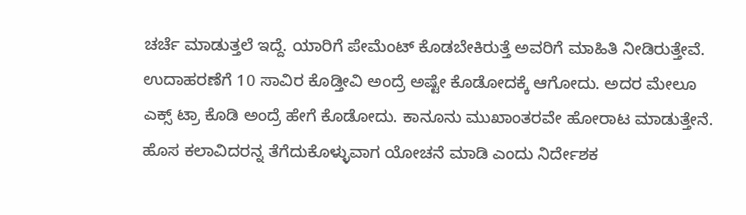ಚರ್ಚೆ ಮಾಡುತ್ತಲೆ ಇದ್ದೆ. ಯಾರಿಗೆ ಪೇಮೆಂಟ್ ಕೊಡಬೇಕಿರುತ್ತೆ ಅವರಿಗೆ ಮಾಹಿತಿ ನೀಡಿರುತ್ತೇವೆ. ಉದಾಹರಣೆಗೆ 10 ಸಾವಿರ ಕೊಡ್ತೀವಿ ಅಂದ್ರೆ ಅಷ್ಟೇ ಕೊಡೋದಕ್ಕೆ ಆಗೋದು. ಅದರ ಮೇಲೂ ಎಕ್ಸ್ ಟ್ರಾ ಕೊಡಿ ಅಂದ್ರೆ ಹೇಗೆ ಕೊಡೋದು. ಕಾನೂನು ಮುಖಾಂತರವೇ ಹೋರಾಟ ಮಾಡುತ್ತೇನೆ. ಹೊಸ ಕಲಾವಿದರನ್ನ ತೆಗೆದುಕೊಳ್ಳುವಾಗ ಯೋಚನೆ ಮಾಡಿ ಎಂದು ನಿರ್ದೇಶಕ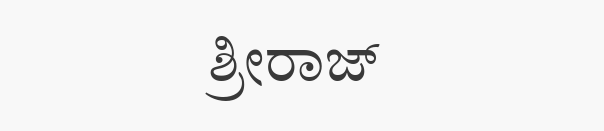ಶ್ರೀರಾಜ್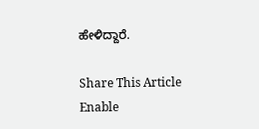ಹೇಳಿದ್ದಾರೆ.

Share This Article
Enable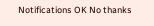Notifications OK No thanks